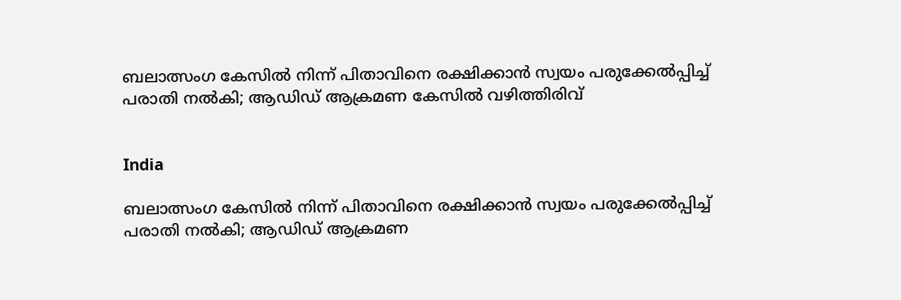ബലാത്സംഗ കേസിൽ നിന്ന് പിതാവിനെ രക്ഷിക്കാൻ സ്വയം പരുക്കേൽപ്പിച്ച് പരാതി നൽകി; ആഡിഡ് ആക്രമണ കേസിൽ വഴിത്തിരിവ്


India

ബലാത്സംഗ കേസിൽ നിന്ന് പിതാവിനെ രക്ഷിക്കാൻ സ്വയം പരുക്കേൽപ്പിച്ച് പരാതി നൽകി; ആഡിഡ് ആക്രമണ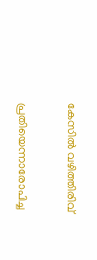കേസിൽ വഴിത്തിരിവ്

പ്രതിയെന്നാരോപിച്ച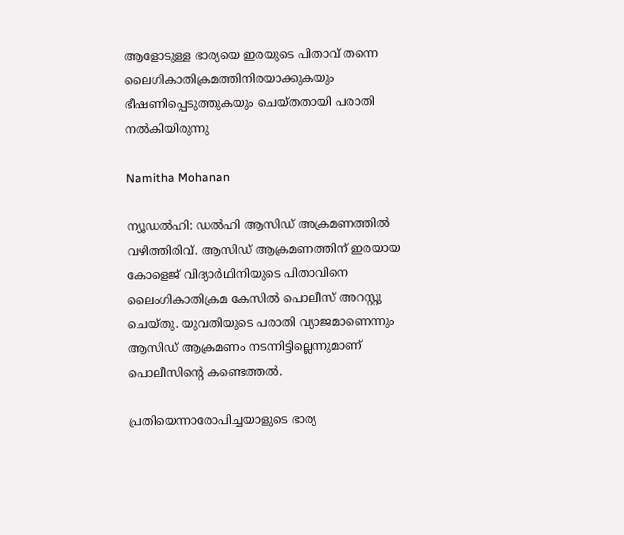ആളോടുള്ള ഭാര്യയെ ഇരയുടെ പിതാവ് തന്നെ ലൈഗികാതിക്രമത്തിനിരയാക്കുകയും ഭീഷണിപ്പെടുത്തുകയും ചെയ്തതായി പരാതി നൽ‌കിയിരുന്നു

Namitha Mohanan

ന്യൂഡൽഹി: ഡൽഹി ആസിഡ് അക്രമണത്തിൽ വഴിത്തിരിവ്. ആസിഡ് ആക്രമണത്തിന് ഇരയായ കോളെജ് വിദ്യാർഥിനിയുടെ പിതാവിനെ ലൈംഗികാതിക്രമ കേസിൽ പൊലീസ് അറസ്റ്റു ചെയ്തു. യുവതിയുടെ പരാതി വ്യാജമാണെന്നും ആസിഡ് ആക്രമണം നടന്നിട്ടില്ലെന്നുമാണ് പൊലീസിന്‍റെ കണ്ടെത്തൽ.

പ്രതിയെന്നാരോപിച്ചയാളുടെ ഭാര്യ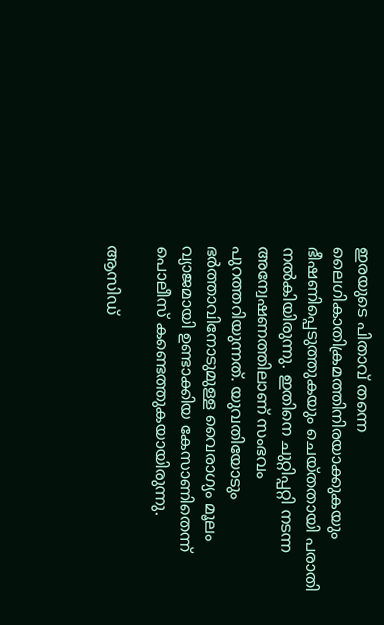ഇരയുടെ പിതാവ് തന്നെ ലൈഗികാതിക്രമത്തിനിരയാക്കുകയും ഭീഷണിപ്പെടുത്തുകയും ചെയ്തതായി പരാതി നൽ‌കിയിരുന്നു. ഇതിനെ ചുറ്റിപ്പറ്റി നടന്ന അന്വേഷണത്തിലാണ് സംഭവം പുറത്തറിയുന്നത്. യുവതിയോടും ഭർത്താവിനോടുമുള്ള വൈരാഗ്യം മൂലം വ്യാജമായി ഉണ്ടാക്കിയ കേസാണിതെന്ന് പൊലീസ് കണ്ടെത്തുകയായിരുന്നു.

ആസിഡ്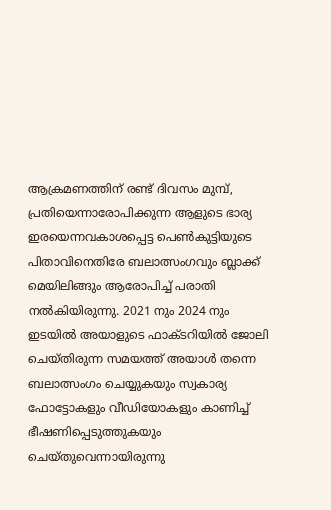ആക്രമണത്തിന് രണ്ട് ദിവസം മുമ്പ്, പ്രതിയെന്നാരോപിക്കുന്ന ആളുടെ ഭാര്യ ഇരയെന്നവകാശപ്പെട്ട പെൺകുട്ടിയുടെ പിതാവിനെതിരേ ബലാത്സംഗവും ബ്ലാക്ക് മെയിലിങ്ങും ആരോപിച്ച് പരാതി നൽകിയിരുന്നു. 2021 നും 2024 നും ഇടയിൽ അയാളുടെ ഫാക്ടറിയിൽ ജോലി ചെയ്തിരുന്ന സമയത്ത് അയാൾ തന്നെ ബലാത്സംഗം ചെയ്യുകയും സ്വകാര്യ ഫോട്ടോകളും വീഡിയോകളും കാണിച്ച് ഭീഷണിപ്പെടുത്തുകയും ചെയ്തുവെന്നായിരുന്നു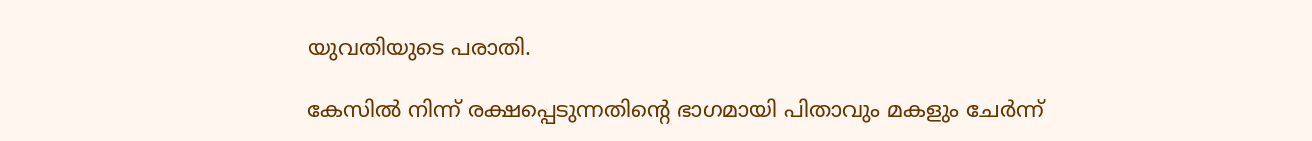യുവതിയുടെ പരാതി.

കേസിൽ നിന്ന് രക്ഷപ്പെടുന്നതിന്‍റെ ഭാഗമായി പിതാവും മകളും ചേർന്ന്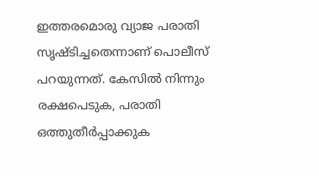ഇത്തരമൊരു വ്യാജ പരാതി സൃഷ്ടിച്ചതെന്നാണ് പൊലീസ് പറയുന്നത്. കേസിൽ നിന്നും രക്ഷപെടുക, പരാതി ഒത്തുതീർപ്പാക്കുക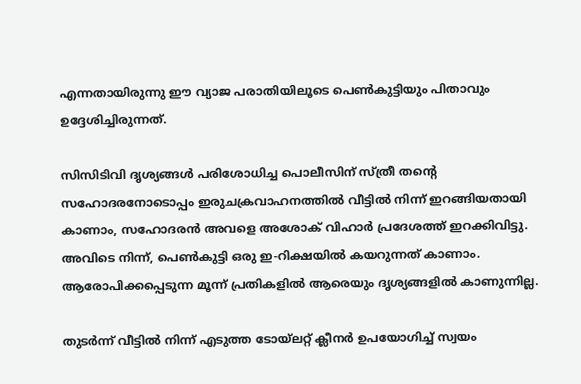എന്നതായിരുന്നു ഈ വ്യാജ പരാതിയിലൂടെ പെൺകുട്ടിയും പിതാവും ഉദ്ദേശിച്ചിരുന്നത്.

സിസിടിവി ദൃശ്യങ്ങൾ പരിശോധിച്ച പൊലീസിന് സ്ത്രീ തന്‍റെ സഹോദരനോടൊപ്പം ഇരുചക്രവാഹനത്തിൽ വീട്ടിൽ നിന്ന് ഇറങ്ങിയതായി കാണാം, സഹോദരൻ അവളെ അശോക് വിഹാർ പ്രദേശത്ത് ഇറക്കിവിട്ടു. അവിടെ നിന്ന്, പെൺകുട്ടി ഒരു ഇ-റിക്ഷയിൽ കയറുന്നത് കാണാം. ആരോപിക്കപ്പെടുന്ന മൂന്ന് പ്രതികളിൽ ആരെയും ദൃശ്യങ്ങളിൽ കാണുന്നില്ല.

തുടർന്ന് വീട്ടിൽ നിന്ന് എടുത്ത ടോയ്‌ലറ്റ് ക്ലീനർ ഉപയോഗിച്ച് സ്വയം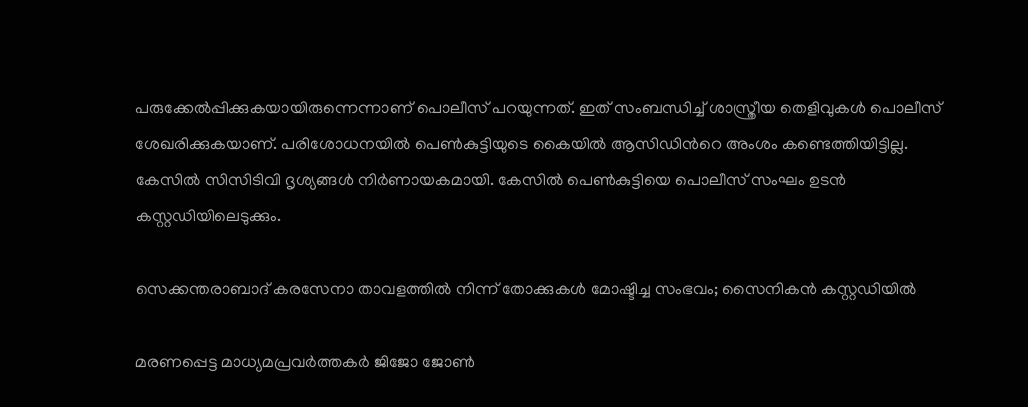പരുക്കേൽപ്പിക്കുകയായിരുന്നെന്നാണ് പൊലീസ് പറയുന്നത്. ഇത് സംബന്ധിച്ച് ശാസ്ത്രീയ തെളിവുകൾ പൊലീസ് ശേഖരിക്കുകയാണ്. പരിശോധനയിൽ പെൺകുട്ടിയുടെ കൈയിൽ ആസിഡിന്‍റെ അംശം കണ്ടെത്തിയിട്ടില്ല. കേസിൽ സിസിടിവി ദൃശ്യങ്ങൾ‌ നിർണായകമായി. കേസിൽ പെൺകുട്ടിയെ പൊലീസ് സംഘം ഉടൻ കസ്റ്റഡിയിലെടുക്കും.

സെക്കന്തരാബാദ് കരസേനാ താവളത്തിൽ നിന്ന് തോക്കുകൾ മോഷ്ടിച്ച സംഭവം; സൈനികൻ കസ്റ്റഡിയിൽ

മരണപ്പെട്ട മാധ്യമപ്രവർത്തകർ ജിജോ ജോൺ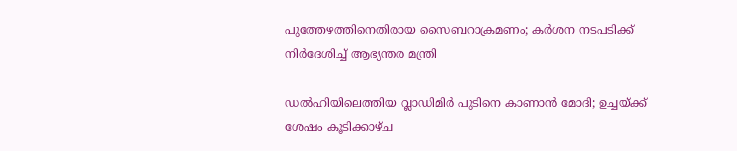പുത്തേഴത്തിനെതിരായ സൈബറാക്രമണം; കർശന നടപടിക്ക് നിർദേശിച്ച് ആഭ്യന്തര മന്ത്രി

ഡൽഹിയിലെത്തിയ വ്ലാഡിമിർ പുടിനെ കാണാൻ മോദി; ഉച്ചയ്ക്ക് ശേഷം കൂടിക്കാഴ്ച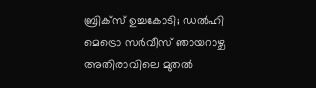ബ്രിക്സ് ഉച്ചകോടി; ഡൽഹി മെട്രൊ സർവീസ് ഞായറാഴ്ച അതിരാവിലെ മുതൽ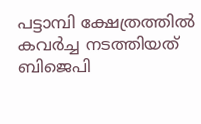പട്ടാമ്പി ക്ഷേത്രത്തിൽ കവർച്ച നടത്തിയത് ബിജെപി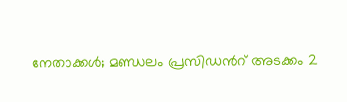നേതാക്കൾ; മണ്ഡലം പ്രസിഡന്‍റ് അടക്കം 2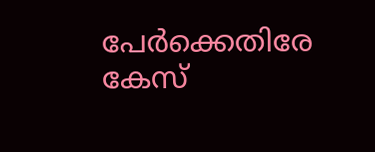പേർക്കെതിരേ കേസ്